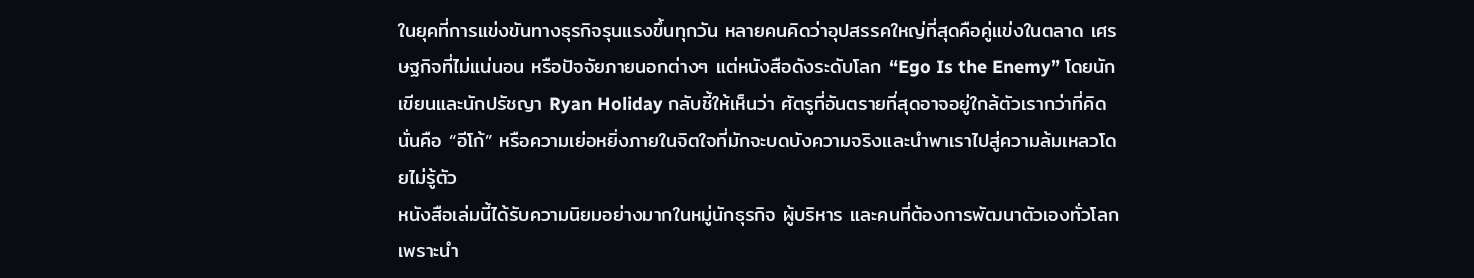ในยุคที่การแข่งขันทางธุรกิจรุนแรงขึ้นทุกวัน หลายคนคิดว่าอุปสรรคใหญ่ที่สุดคือคู่แข่งในตลาด เศรษฐกิจที่ไม่แน่นอน หรือปัจจัยภายนอกต่างๆ แต่หนังสือดังระดับโลก “Ego Is the Enemy” โดยนักเขียนและนักปรัชญา Ryan Holiday กลับชี้ให้เห็นว่า ศัตรูที่อันตรายที่สุดอาจอยู่ใกล้ตัวเรากว่าที่คิด นั่นคือ “อีโก้” หรือความเย่อหยิ่งภายในจิตใจที่มักจะบดบังความจริงและนำพาเราไปสู่ความล้มเหลวโดยไม่รู้ตัว
หนังสือเล่มนี้ได้รับความนิยมอย่างมากในหมู่นักธุรกิจ ผู้บริหาร และคนที่ต้องการพัฒนาตัวเองทั่วโลก เพราะนำ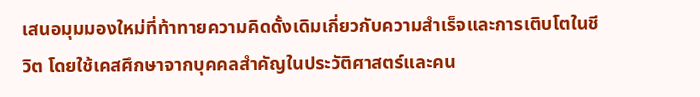เสนอมุมมองใหม่ที่ท้าทายความคิดดั้งเดิมเกี่ยวกับความสำเร็จและการเติบโตในชีวิต โดยใช้เคสศึกษาจากบุคคลสำคัญในประวัติศาสตร์และคน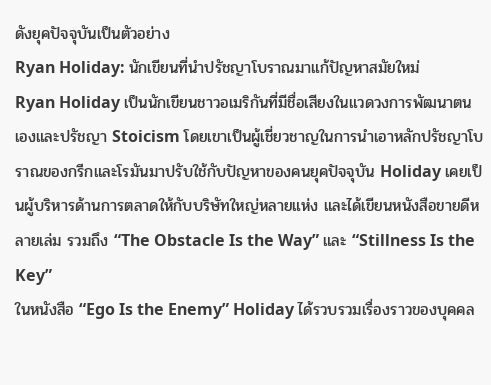ดังยุคปัจจุบันเป็นตัวอย่าง
Ryan Holiday: นักเขียนที่นำปรัชญาโบราณมาแก้ปัญหาสมัยใหม่
Ryan Holiday เป็นนักเขียนชาวอเมริกันที่มีชื่อเสียงในแวดวงการพัฒนาตนเองและปรัชญา Stoicism โดยเขาเป็นผู้เชี่ยวชาญในการนำเอาหลักปรัชญาโบราณของกรีกและโรมันมาปรับใช้กับปัญหาของคนยุคปัจจุบัน Holiday เคยเป็นผู้บริหารด้านการตลาดให้กับบริษัทใหญ่หลายแห่ง และได้เขียนหนังสือขายดีหลายเล่ม รวมถึง “The Obstacle Is the Way” และ “Stillness Is the Key”
ในหนังสือ “Ego Is the Enemy” Holiday ได้รวบรวมเรื่องราวของบุคคล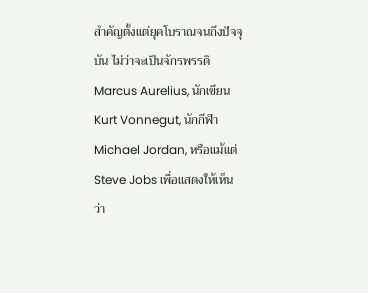สำคัญตั้งแต่ยุคโบราณจนถึงปัจจุบัน ไม่ว่าจะเป็นจักรพรรดิ Marcus Aurelius, นักเขียน Kurt Vonnegut, นักกีฬา Michael Jordan, หรือแม้แต่ Steve Jobs เพื่อแสดงให้เห็นว่า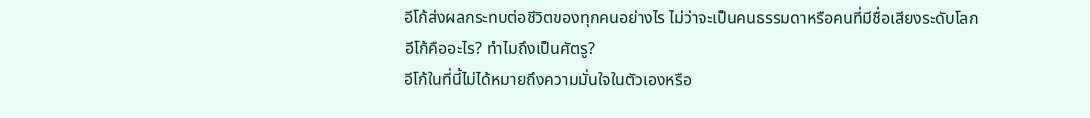อีโก้ส่งผลกระทบต่อชีวิตของทุกคนอย่างไร ไม่ว่าจะเป็นคนธรรมดาหรือคนที่มีชื่อเสียงระดับโลก
อีโก้คืออะไร? ทำไมถึงเป็นศัตรู?
อีโก้ในที่นี้ไม่ได้หมายถึงความมั่นใจในตัวเองหรือ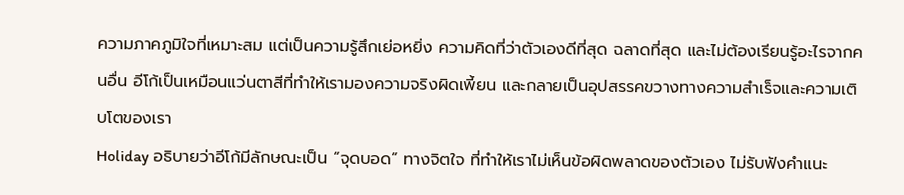ความภาคภูมิใจที่เหมาะสม แต่เป็นความรู้สึกเย่อหยิ่ง ความคิดที่ว่าตัวเองดีที่สุด ฉลาดที่สุด และไม่ต้องเรียนรู้อะไรจากคนอื่น อีโก้เป็นเหมือนแว่นตาสีที่ทำให้เรามองความจริงผิดเพี้ยน และกลายเป็นอุปสรรคขวางทางความสำเร็จและความเติบโตของเรา
Holiday อธิบายว่าอีโก้มีลักษณะเป็น “จุดบอด” ทางจิตใจ ที่ทำให้เราไม่เห็นข้อผิดพลาดของตัวเอง ไม่รับฟังคำแนะ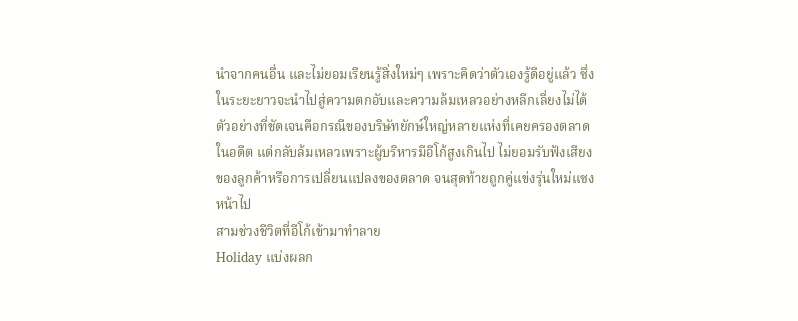นำจากคนอื่น และไม่ยอมเรียนรู้สิ่งใหม่ๆ เพราะคิดว่าตัวเองรู้ดีอยู่แล้ว ซึ่งในระยะยาวจะนำไปสู่ความตกอับและความล้มเหลวอย่างหลีกเลี่ยงไม่ได้
ตัวอย่างที่ชัดเจนคือกรณีของบริษัทยักษ์ใหญ่หลายแห่งที่เคยครองตลาดในอดีต แต่กลับล้มเหลวเพราะผู้บริหารมีอีโก้สูงเกินไป ไม่ยอมรับฟังเสียงของลูกค้าหรือการเปลี่ยนแปลงของตลาด จนสุดท้ายถูกคู่แข่งรุ่นใหม่แซงหน้าไป
สามช่วงชีวิตที่อีโก้เข้ามาทำลาย
Holiday แบ่งผลก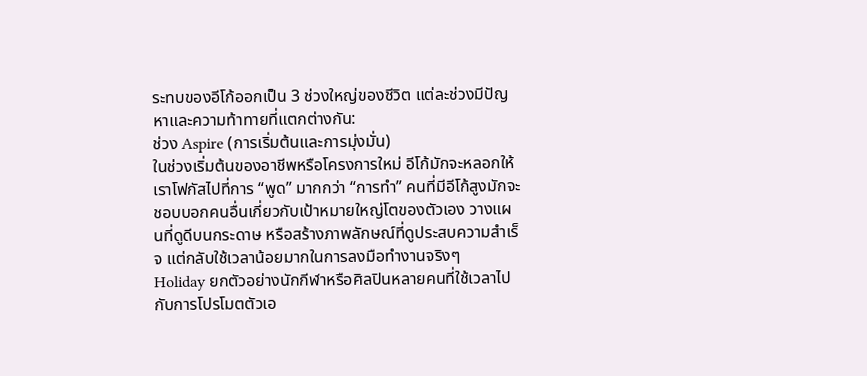ระทบของอีโก้ออกเป็น 3 ช่วงใหญ่ของชีวิต แต่ละช่วงมีปัญหาและความท้าทายที่แตกต่างกัน:
ช่วง Aspire (การเริ่มต้นและการมุ่งมั่น)
ในช่วงเริ่มต้นของอาชีพหรือโครงการใหม่ อีโก้มักจะหลอกให้เราโฟกัสไปที่การ “พูด” มากกว่า “การทำ” คนที่มีอีโก้สูงมักจะชอบบอกคนอื่นเกี่ยวกับเป้าหมายใหญ่โตของตัวเอง วางแผนที่ดูดีบนกระดาษ หรือสร้างภาพลักษณ์ที่ดูประสบความสำเร็จ แต่กลับใช้เวลาน้อยมากในการลงมือทำงานจริงๆ
Holiday ยกตัวอย่างนักกีฬาหรือศิลปินหลายคนที่ใช้เวลาไปกับการโปรโมตตัวเอ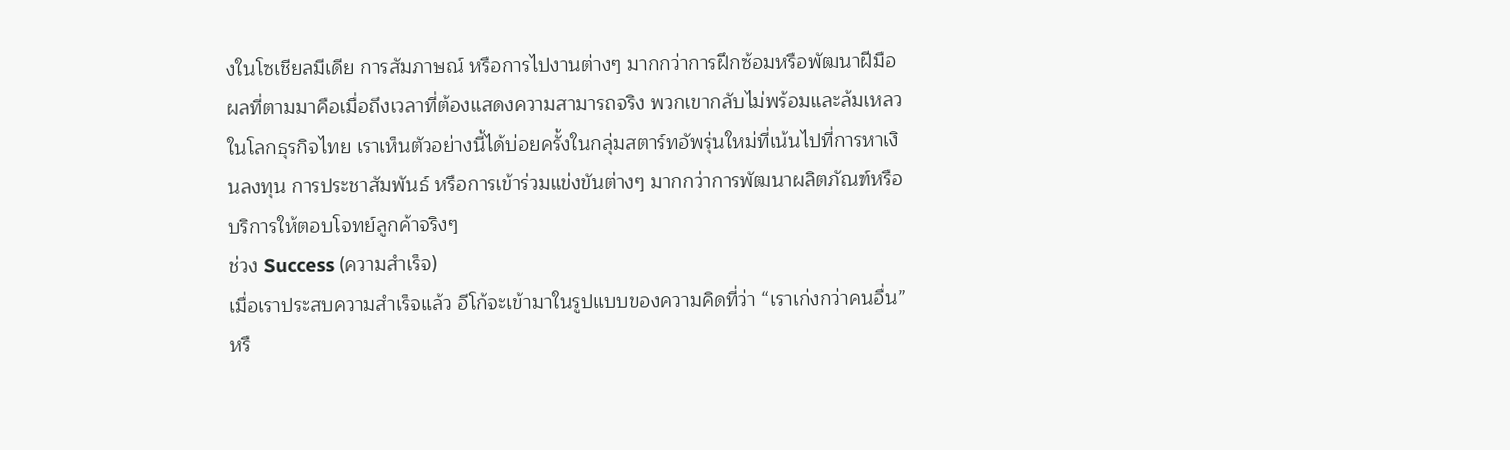งในโซเชียลมีเดีย การสัมภาษณ์ หรือการไปงานต่างๆ มากกว่าการฝึกซ้อมหรือพัฒนาฝีมือ ผลที่ตามมาคือเมื่อถึงเวลาที่ต้องแสดงความสามารถจริง พวกเขากลับไม่พร้อมและล้มเหลว
ในโลกธุรกิจไทย เราเห็นตัวอย่างนี้ได้บ่อยครั้งในกลุ่มสตาร์ทอัพรุ่นใหม่ที่เน้นไปที่การหาเงินลงทุน การประชาสัมพันธ์ หรือการเข้าร่วมแข่งขันต่างๆ มากกว่าการพัฒนาผลิตภัณฑ์หรือบริการให้ตอบโจทย์ลูกค้าจริงๆ
ช่วง Success (ความสำเร็จ)
เมื่อเราประสบความสำเร็จแล้ว อีโก้จะเข้ามาในรูปแบบของความคิดที่ว่า “เราเก่งกว่าคนอื่น” หรื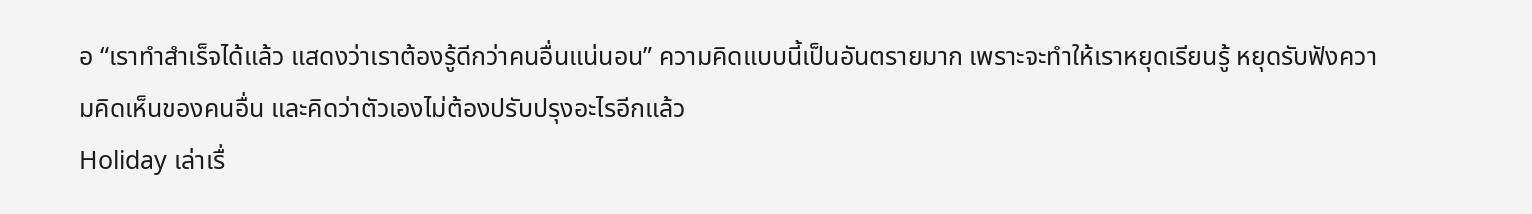อ “เราทำสำเร็จได้แล้ว แสดงว่าเราต้องรู้ดีกว่าคนอื่นแน่นอน” ความคิดแบบนี้เป็นอันตรายมาก เพราะจะทำให้เราหยุดเรียนรู้ หยุดรับฟังความคิดเห็นของคนอื่น และคิดว่าตัวเองไม่ต้องปรับปรุงอะไรอีกแล้ว
Holiday เล่าเรื่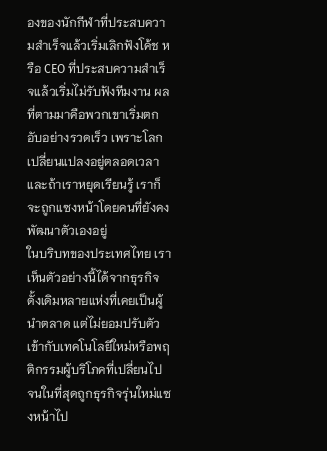องของนักกีฬาที่ประสบความสำเร็จแล้วเริ่มเลิกฟังโค้ช หรือ CEO ที่ประสบความสำเร็จแล้วเริ่มไม่รับฟังทีมงาน ผลที่ตามมาคือพวกเขาเริ่มตกอับอย่างรวดเร็ว เพราะโลกเปลี่ยนแปลงอยู่ตลอดเวลา และถ้าเราหยุดเรียนรู้ เราก็จะถูกแซงหน้าโดยคนที่ยังคงพัฒนาตัวเองอยู่
ในบริบทของประเทศไทย เราเห็นตัวอย่างนี้ได้จากธุรกิจดั้งเดิมหลายแห่งที่เคยเป็นผู้นำตลาด แต่ไม่ยอมปรับตัวเข้ากับเทคโนโลยีใหม่หรือพฤติกรรมผู้บริโภคที่เปลี่ยนไป จนในที่สุดถูกธุรกิจรุ่นใหม่แซงหน้าไป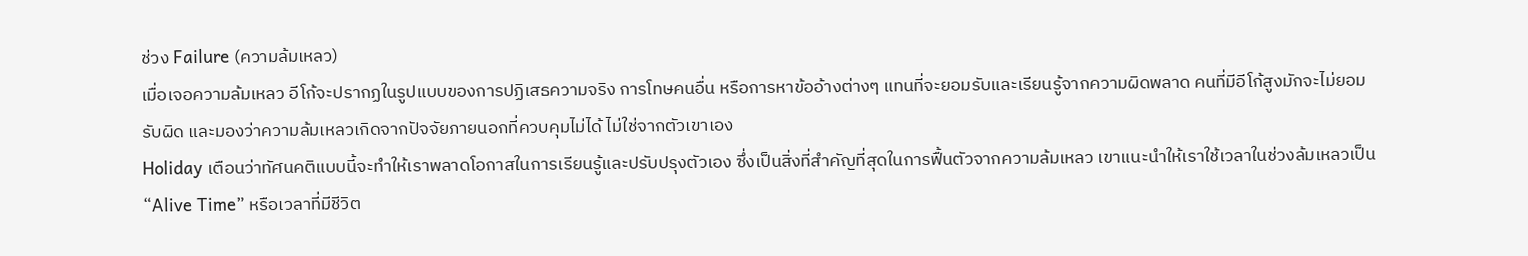ช่วง Failure (ความล้มเหลว)
เมื่อเจอความล้มเหลว อีโก้จะปรากฏในรูปแบบของการปฏิเสธความจริง การโทษคนอื่น หรือการหาข้ออ้างต่างๆ แทนที่จะยอมรับและเรียนรู้จากความผิดพลาด คนที่มีอีโก้สูงมักจะไม่ยอมรับผิด และมองว่าความล้มเหลวเกิดจากปัจจัยภายนอกที่ควบคุมไม่ได้ ไม่ใช่จากตัวเขาเอง
Holiday เตือนว่าทัศนคติแบบนี้จะทำให้เราพลาดโอกาสในการเรียนรู้และปรับปรุงตัวเอง ซึ่งเป็นสิ่งที่สำคัญที่สุดในการฟื้นตัวจากความล้มเหลว เขาแนะนำให้เราใช้เวลาในช่วงล้มเหลวเป็น “Alive Time” หรือเวลาที่มีชีวิต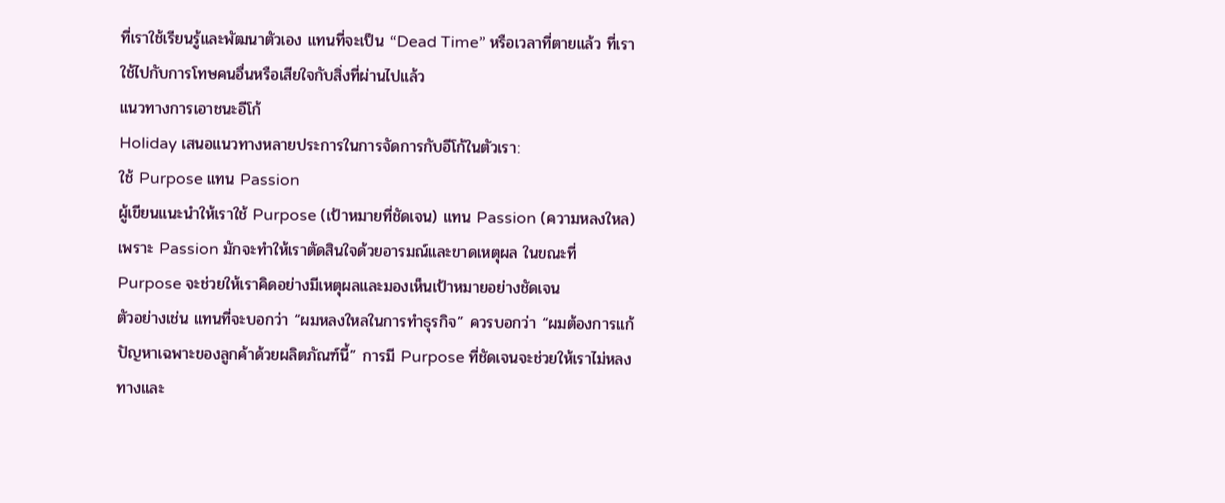ที่เราใช้เรียนรู้และพัฒนาตัวเอง แทนที่จะเป็น “Dead Time” หรือเวลาที่ตายแล้ว ที่เราใช้ไปกับการโทษคนอื่นหรือเสียใจกับสิ่งที่ผ่านไปแล้ว
แนวทางการเอาชนะอีโก้
Holiday เสนอแนวทางหลายประการในการจัดการกับอีโก้ในตัวเรา:
ใช้ Purpose แทน Passion
ผู้เขียนแนะนำให้เราใช้ Purpose (เป้าหมายที่ชัดเจน) แทน Passion (ความหลงใหล) เพราะ Passion มักจะทำให้เราตัดสินใจด้วยอารมณ์และขาดเหตุผล ในขณะที่ Purpose จะช่วยให้เราคิดอย่างมีเหตุผลและมองเห็นเป้าหมายอย่างชัดเจน
ตัวอย่างเช่น แทนที่จะบอกว่า “ผมหลงใหลในการทำธุรกิจ” ควรบอกว่า “ผมต้องการแก้ปัญหาเฉพาะของลูกค้าด้วยผลิตภัณฑ์นี้” การมี Purpose ที่ชัดเจนจะช่วยให้เราไม่หลงทางและ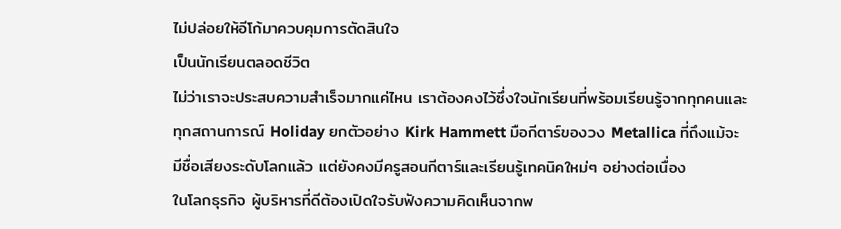ไม่ปล่อยให้อีโก้มาควบคุมการตัดสินใจ
เป็นนักเรียนตลอดชีวิต
ไม่ว่าเราจะประสบความสำเร็จมากแค่ไหน เราต้องคงไว้ซึ่งใจนักเรียนที่พร้อมเรียนรู้จากทุกคนและทุกสถานการณ์ Holiday ยกตัวอย่าง Kirk Hammett มือกีตาร์ของวง Metallica ที่ถึงแม้จะมีชื่อเสียงระดับโลกแล้ว แต่ยังคงมีครูสอนกีตาร์และเรียนรู้เทคนิคใหม่ๆ อย่างต่อเนื่อง
ในโลกธุรกิจ ผู้บริหารที่ดีต้องเปิดใจรับฟังความคิดเห็นจากพ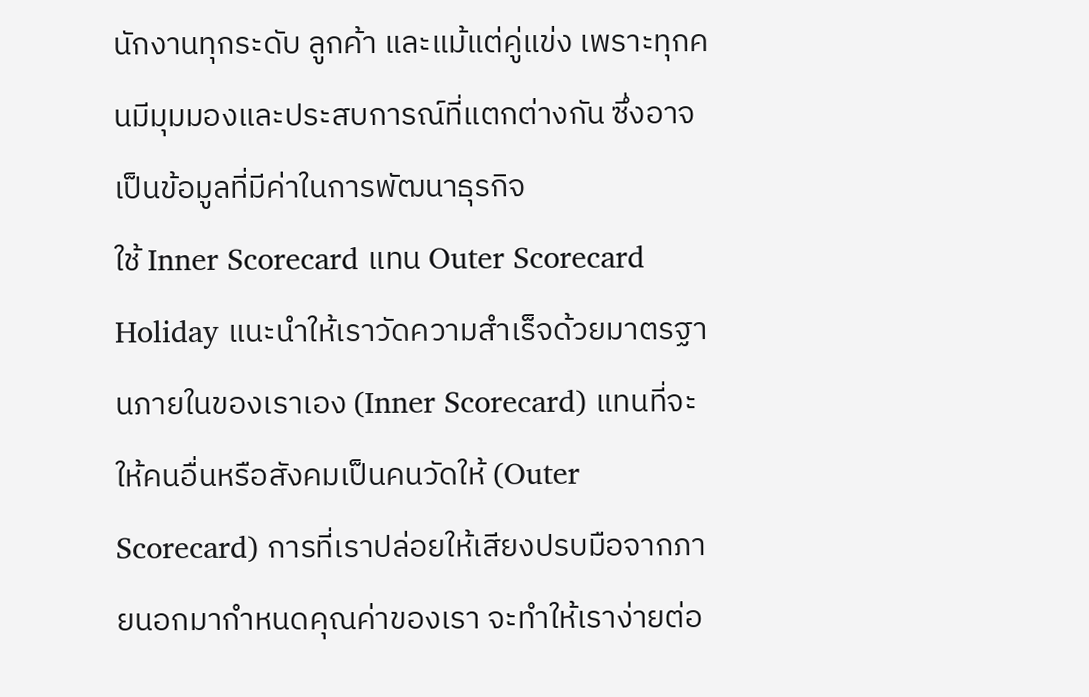นักงานทุกระดับ ลูกค้า และแม้แต่คู่แข่ง เพราะทุกคนมีมุมมองและประสบการณ์ที่แตกต่างกัน ซึ่งอาจเป็นข้อมูลที่มีค่าในการพัฒนาธุรกิจ
ใช้ Inner Scorecard แทน Outer Scorecard
Holiday แนะนำให้เราวัดความสำเร็จด้วยมาตรฐานภายในของเราเอง (Inner Scorecard) แทนที่จะให้คนอื่นหรือสังคมเป็นคนวัดให้ (Outer Scorecard) การที่เราปล่อยให้เสียงปรบมือจากภายนอกมากำหนดคุณค่าของเรา จะทำให้เราง่ายต่อ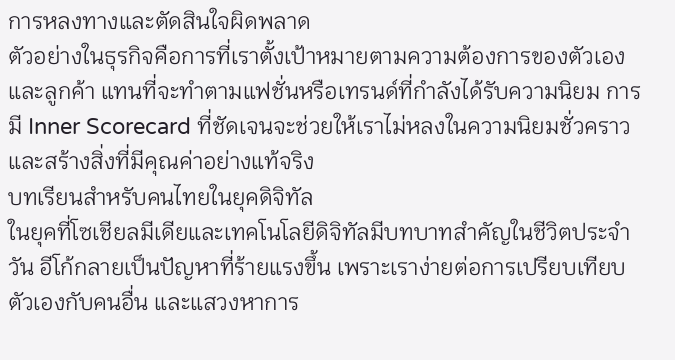การหลงทางและตัดสินใจผิดพลาด
ตัวอย่างในธุรกิจคือการที่เราตั้งเป้าหมายตามความต้องการของตัวเองและลูกค้า แทนที่จะทำตามแฟชั่นหรือเทรนด์ที่กำลังได้รับความนิยม การมี Inner Scorecard ที่ชัดเจนจะช่วยให้เราไม่หลงในความนิยมชั่วคราวและสร้างสิ่งที่มีคุณค่าอย่างแท้จริง
บทเรียนสำหรับคนไทยในยุคดิจิทัล
ในยุคที่โซเชียลมีเดียและเทคโนโลยีดิจิทัลมีบทบาทสำคัญในชีวิตประจำวัน อีโก้กลายเป็นปัญหาที่ร้ายแรงขึ้น เพราะเราง่ายต่อการเปรียบเทียบตัวเองกับคนอื่น และแสวงหาการ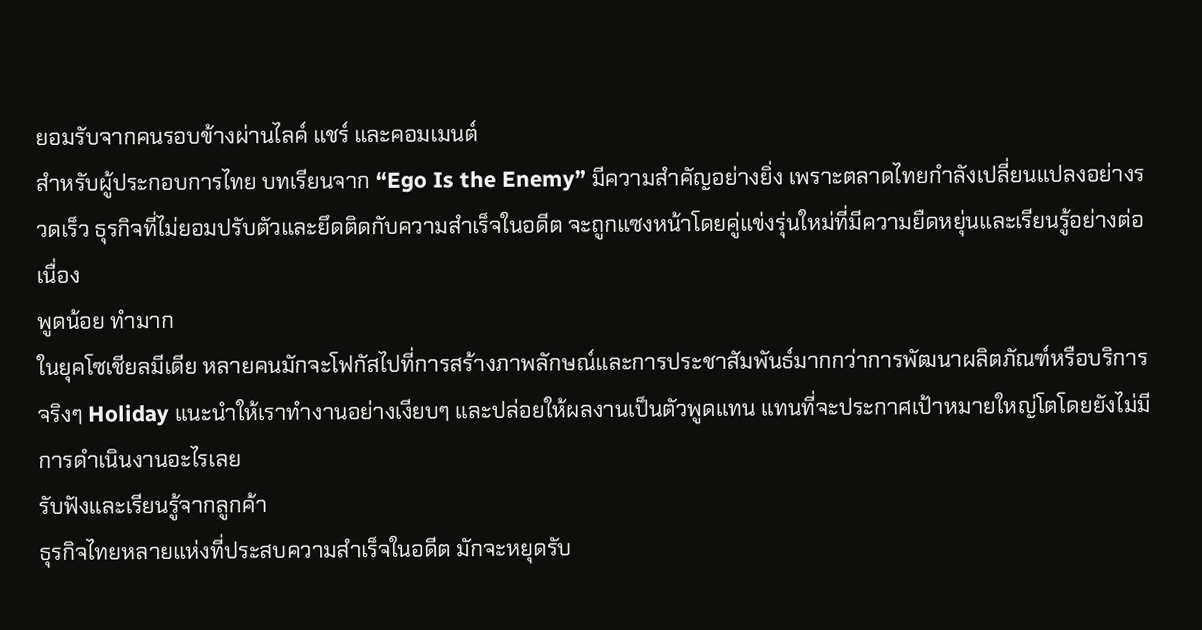ยอมรับจากคนรอบข้างผ่านไลค์ แชร์ และคอมเมนต์
สำหรับผู้ประกอบการไทย บทเรียนจาก “Ego Is the Enemy” มีความสำคัญอย่างยิ่ง เพราะตลาดไทยกำลังเปลี่ยนแปลงอย่างรวดเร็ว ธุรกิจที่ไม่ยอมปรับตัวและยึดติดกับความสำเร็จในอดีต จะถูกแซงหน้าโดยคู่แข่งรุ่นใหม่ที่มีความยืดหยุ่นและเรียนรู้อย่างต่อเนื่อง
พูดน้อย ทำมาก
ในยุคโซเชียลมีเดีย หลายคนมักจะโฟกัสไปที่การสร้างภาพลักษณ์และการประชาสัมพันธ์มากกว่าการพัฒนาผลิตภัณฑ์หรือบริการจริงๆ Holiday แนะนำให้เราทำงานอย่างเงียบๆ และปล่อยให้ผลงานเป็นตัวพูดแทน แทนที่จะประกาศเป้าหมายใหญ่โตโดยยังไม่มีการดำเนินงานอะไรเลย
รับฟังและเรียนรู้จากลูกค้า
ธุรกิจไทยหลายแห่งที่ประสบความสำเร็จในอดีต มักจะหยุดรับ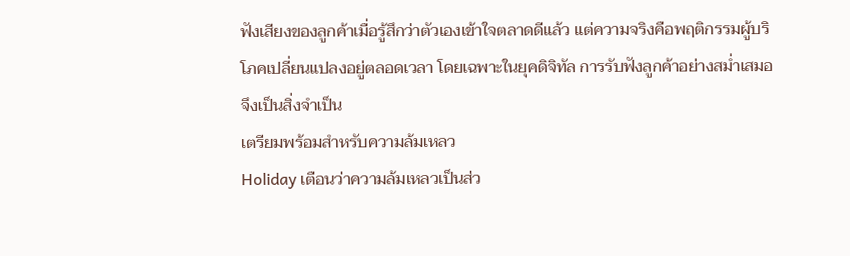ฟังเสียงของลูกค้าเมื่อรู้สึกว่าตัวเองเข้าใจตลาดดีแล้ว แต่ความจริงคือพฤติกรรมผู้บริโภคเปลี่ยนแปลงอยู่ตลอดเวลา โดยเฉพาะในยุคดิจิทัล การรับฟังลูกค้าอย่างสม่ำเสมอจึงเป็นสิ่งจำเป็น
เตรียมพร้อมสำหรับความล้มเหลว
Holiday เตือนว่าความล้มเหลวเป็นส่ว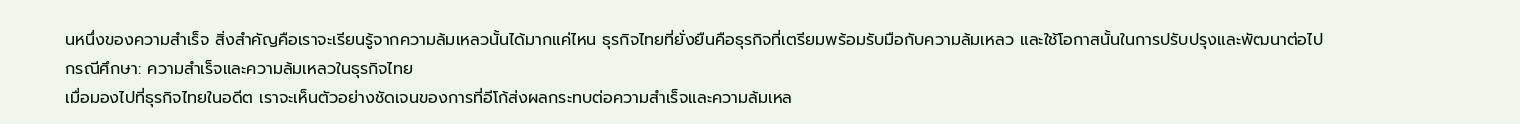นหนึ่งของความสำเร็จ สิ่งสำคัญคือเราจะเรียนรู้จากความล้มเหลวนั้นได้มากแค่ไหน ธุรกิจไทยที่ยั่งยืนคือธุรกิจที่เตรียมพร้อมรับมือกับความล้มเหลว และใช้โอกาสนั้นในการปรับปรุงและพัฒนาต่อไป
กรณีศึกษา: ความสำเร็จและความล้มเหลวในธุรกิจไทย
เมื่อมองไปที่ธุรกิจไทยในอดีต เราจะเห็นตัวอย่างชัดเจนของการที่อีโก้ส่งผลกระทบต่อความสำเร็จและความล้มเหล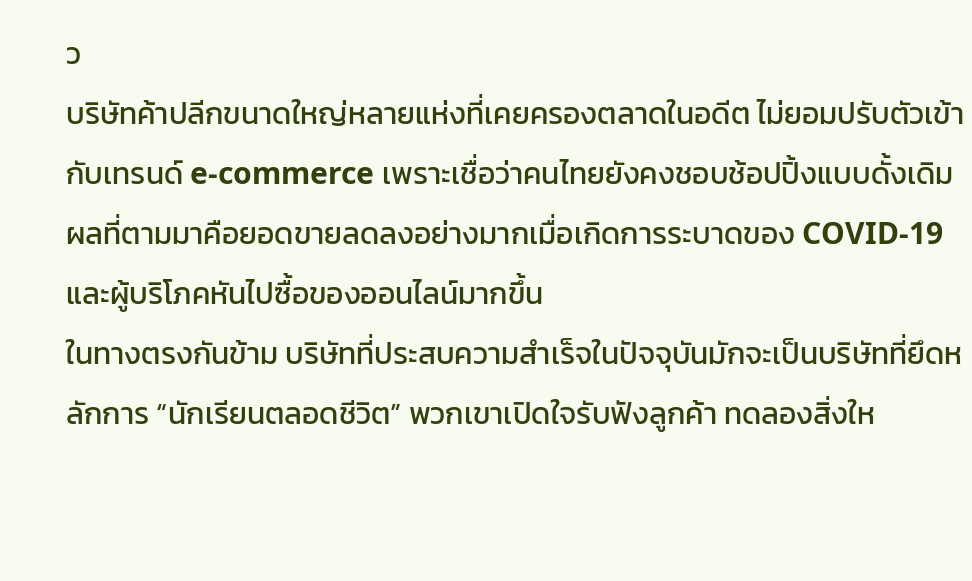ว
บริษัทค้าปลีกขนาดใหญ่หลายแห่งที่เคยครองตลาดในอดีต ไม่ยอมปรับตัวเข้ากับเทรนด์ e-commerce เพราะเชื่อว่าคนไทยยังคงชอบช้อปปิ้งแบบดั้งเดิม ผลที่ตามมาคือยอดขายลดลงอย่างมากเมื่อเกิดการระบาดของ COVID-19 และผู้บริโภคหันไปซื้อของออนไลน์มากขึ้น
ในทางตรงกันข้าม บริษัทที่ประสบความสำเร็จในปัจจุบันมักจะเป็นบริษัทที่ยึดหลักการ “นักเรียนตลอดชีวิต” พวกเขาเปิดใจรับฟังลูกค้า ทดลองสิ่งให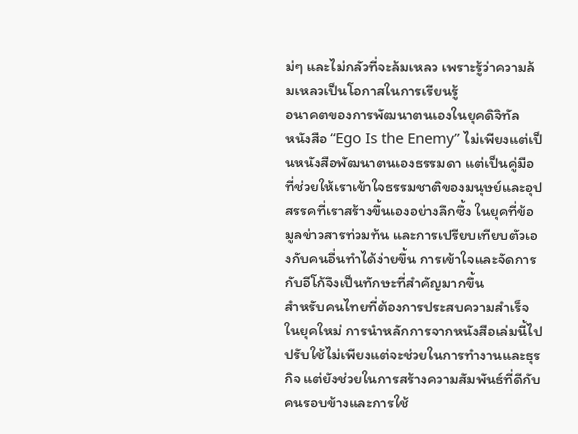ม่ๆ และไม่กลัวที่จะล้มเหลว เพราะรู้ว่าความล้มเหลวเป็นโอกาสในการเรียนรู้
อนาคตของการพัฒนาตนเองในยุคดิจิทัล
หนังสือ “Ego Is the Enemy” ไม่เพียงแต่เป็นหนังสือพัฒนาตนเองธรรมดา แต่เป็นคู่มือที่ช่วยให้เราเข้าใจธรรมชาติของมนุษย์และอุปสรรคที่เราสร้างขึ้นเองอย่างลึกซึ้ง ในยุคที่ข้อมูลข่าวสารท่วมท้น และการเปรียบเทียบตัวเองกับคนอื่นทำได้ง่ายขึ้น การเข้าใจและจัดการกับอีโก้จึงเป็นทักษะที่สำคัญมากขึ้น
สำหรับคนไทยที่ต้องการประสบความสำเร็จในยุคใหม่ การนำหลักการจากหนังสือเล่มนี้ไปปรับใช้ไม่เพียงแต่จะช่วยในการทำงานและธุรกิจ แต่ยังช่วยในการสร้างความสัมพันธ์ที่ดีกับคนรอบข้างและการใช้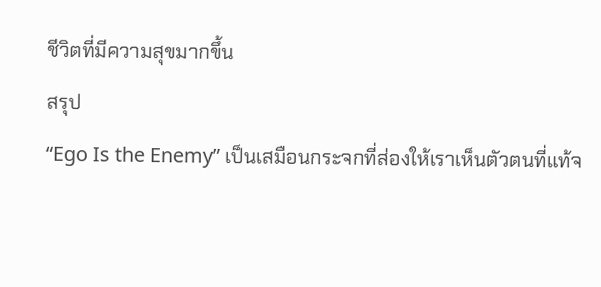ชีวิตที่มีความสุขมากขึ้น
สรุป
“Ego Is the Enemy” เป็นเสมือนกระจกที่ส่องให้เราเห็นตัวตนที่แท้จ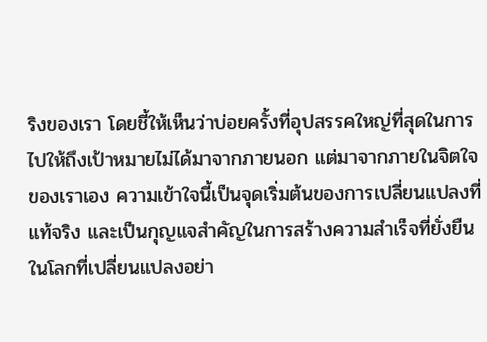ริงของเรา โดยชี้ให้เห็นว่าบ่อยครั้งที่อุปสรรคใหญ่ที่สุดในการไปให้ถึงเป้าหมายไม่ได้มาจากภายนอก แต่มาจากภายในจิตใจของเราเอง ความเข้าใจนี้เป็นจุดเริ่มต้นของการเปลี่ยนแปลงที่แท้จริง และเป็นกุญแจสำคัญในการสร้างความสำเร็จที่ยั่งยืน
ในโลกที่เปลี่ยนแปลงอย่า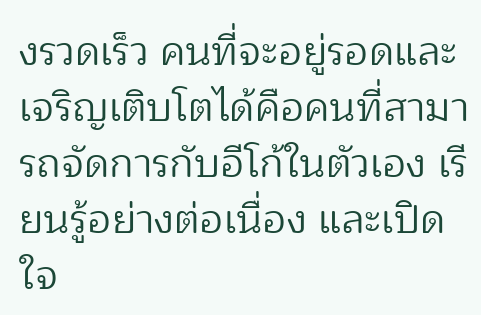งรวดเร็ว คนที่จะอยู่รอดและเจริญเติบโตได้คือคนที่สามารถจัดการกับอีโก้ในตัวเอง เรียนรู้อย่างต่อเนื่อง และเปิดใจ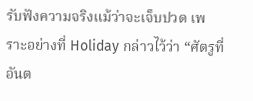รับฟังความจริงแม้ว่าจะเจ็บปวด เพราะอย่างที่ Holiday กล่าวไว้ว่า “ศัตรูที่อันต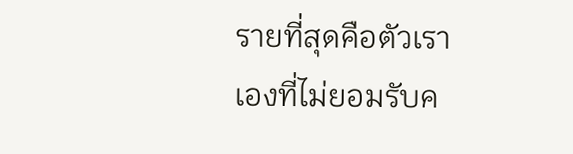รายที่สุดคือตัวเราเองที่ไม่ยอมรับค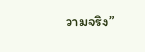วามจริง”